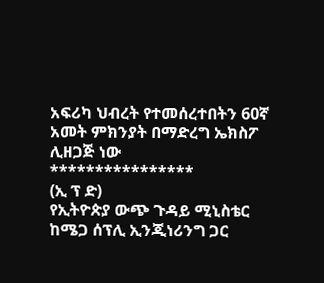አፍሪካ ህብረት የተመሰረተበትን 60ኛ አመት ምክንያት በማድረግ ኤክስፖ ሊዘጋጅ ነው
****************
(ኢ ፕ ድ)
የኢትዮጵያ ውጭ ጉዳይ ሚኒስቴር ከሜጋ ሰፕሊ ኢንጂነሪንግ ጋር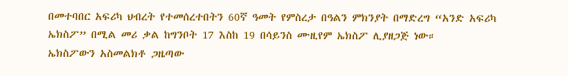በመተባበር አፍሪካ ህብረት የተመሰረተበትን 60ኛ ዓመት የምስረታ በዓልን ምክንያት በማድረግ “አንድ አፍሪካ ኤክስፖ” በሚል መሪ ቃል ከግንቦት 17 እስከ 19 በሳይንስ ሙዚየም ኤክስፖ ሊያዘጋጅ ነው።
ኤክስፖውን አስመልክቶ ጋዜጣው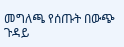መግለጫ የሰጡት በውጭ ጉዳይ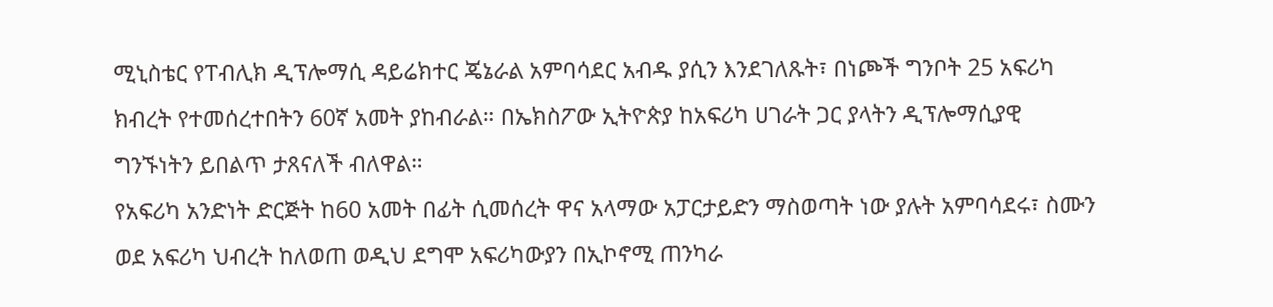ሚኒስቴር የፐብሊክ ዲፕሎማሲ ዳይሬክተር ጄኔራል አምባሳደር አብዱ ያሲን እንደገለጹት፣ በነጮች ግንቦት 25 አፍሪካ ክብረት የተመሰረተበትን 60ኛ አመት ያከብራል። በኤክስፖው ኢትዮጵያ ከአፍሪካ ሀገራት ጋር ያላትን ዲፕሎማሲያዊ ግንኙነትን ይበልጥ ታጸናለች ብለዋል።
የአፍሪካ አንድነት ድርጅት ከ60 አመት በፊት ሲመሰረት ዋና አላማው አፓርታይድን ማስወጣት ነው ያሉት አምባሳደሩ፣ ስሙን ወደ አፍሪካ ህብረት ከለወጠ ወዲህ ደግሞ አፍሪካውያን በኢኮኖሚ ጠንካራ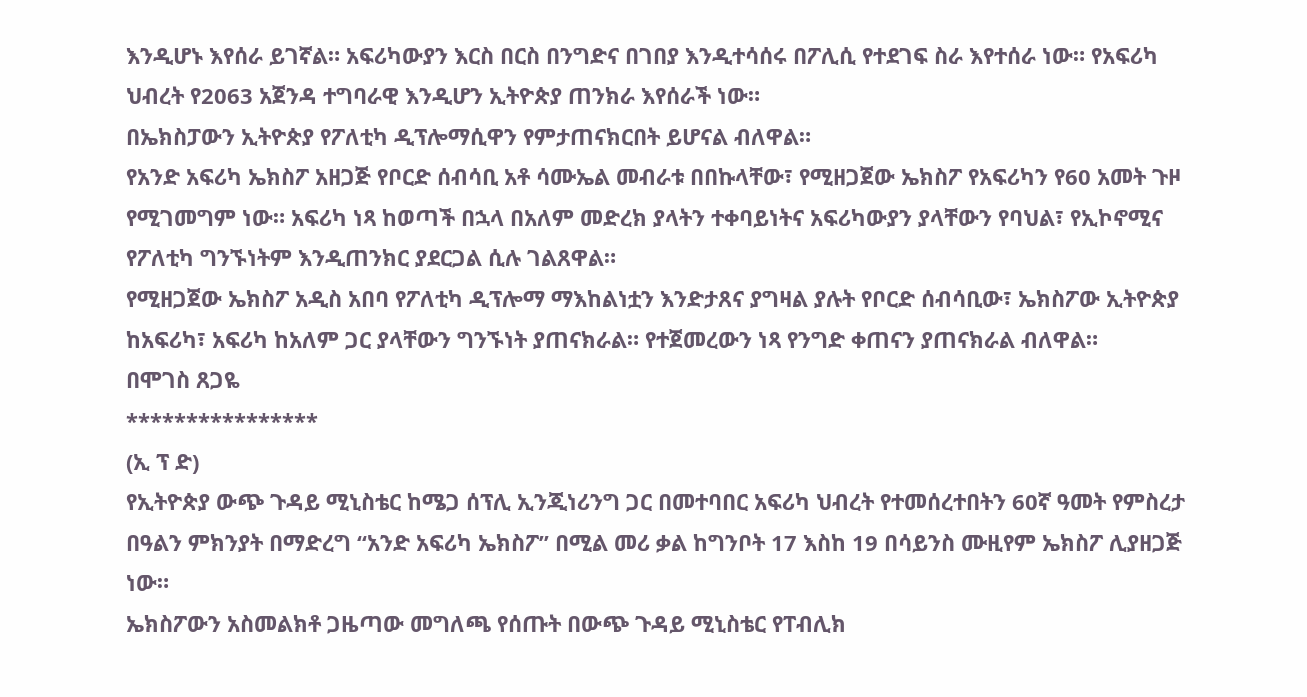እንዲሆኑ እየሰራ ይገኛል። አፍሪካውያን እርስ በርስ በንግድና በገበያ እንዲተሳሰሩ በፖሊሲ የተደገፍ ስራ እየተሰራ ነው። የአፍሪካ ህብረት የ2063 አጀንዳ ተግባራዊ እንዲሆን ኢትዮጵያ ጠንክራ እየሰራች ነው።
በኤክስፓውን ኢትዮጵያ የፖለቲካ ዲፕሎማሲዋን የምታጠናክርበት ይሆናል ብለዋል።
የአንድ አፍሪካ ኤክስፖ አዘጋጅ የቦርድ ሰብሳቢ አቶ ሳሙኤል መብራቱ በበኩላቸው፣ የሚዘጋጀው ኤክስፖ የአፍሪካን የ60 አመት ጉዞ የሚገመግም ነው። አፍሪካ ነጻ ከወጣች በኋላ በአለም መድረክ ያላትን ተቀባይነትና አፍሪካውያን ያላቸውን የባህል፣ የኢኮኖሚና የፖለቲካ ግንኙነትም እንዲጠንክር ያደርጋል ሲሉ ገልጸዋል።
የሚዘጋጀው ኤክስፖ አዲስ አበባ የፖለቲካ ዲፕሎማ ማእከልነቷን እንድታጸና ያግዛል ያሉት የቦርድ ሰብሳቢው፣ ኤክስፖው ኢትዮጵያ ከአፍሪካ፣ አፍሪካ ከአለም ጋር ያላቸውን ግንኙነት ያጠናክራል። የተጀመረውን ነጻ የንግድ ቀጠናን ያጠናክራል ብለዋል።
በሞገስ ጸጋዬ
****************
(ኢ ፕ ድ)
የኢትዮጵያ ውጭ ጉዳይ ሚኒስቴር ከሜጋ ሰፕሊ ኢንጂነሪንግ ጋር በመተባበር አፍሪካ ህብረት የተመሰረተበትን 60ኛ ዓመት የምስረታ በዓልን ምክንያት በማድረግ “አንድ አፍሪካ ኤክስፖ” በሚል መሪ ቃል ከግንቦት 17 እስከ 19 በሳይንስ ሙዚየም ኤክስፖ ሊያዘጋጅ ነው።
ኤክስፖውን አስመልክቶ ጋዜጣው መግለጫ የሰጡት በውጭ ጉዳይ ሚኒስቴር የፐብሊክ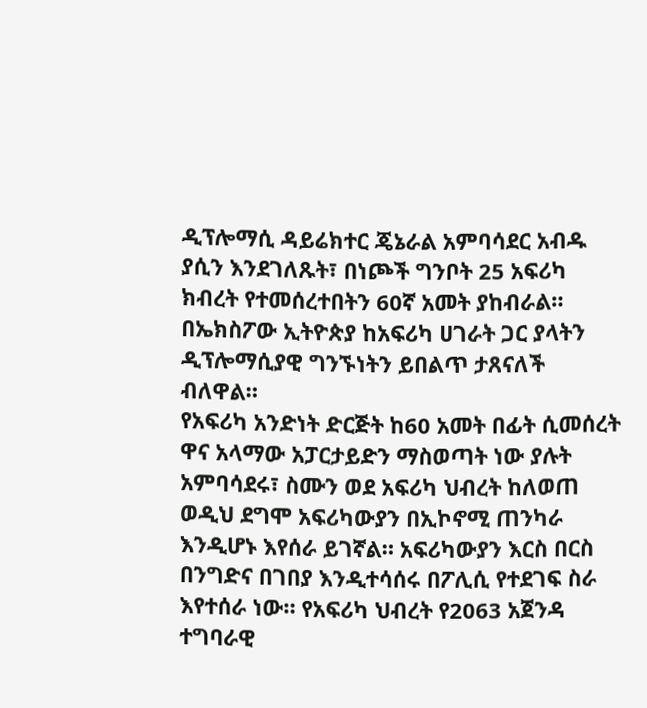ዲፕሎማሲ ዳይሬክተር ጄኔራል አምባሳደር አብዱ ያሲን እንደገለጹት፣ በነጮች ግንቦት 25 አፍሪካ ክብረት የተመሰረተበትን 60ኛ አመት ያከብራል። በኤክስፖው ኢትዮጵያ ከአፍሪካ ሀገራት ጋር ያላትን ዲፕሎማሲያዊ ግንኙነትን ይበልጥ ታጸናለች ብለዋል።
የአፍሪካ አንድነት ድርጅት ከ60 አመት በፊት ሲመሰረት ዋና አላማው አፓርታይድን ማስወጣት ነው ያሉት አምባሳደሩ፣ ስሙን ወደ አፍሪካ ህብረት ከለወጠ ወዲህ ደግሞ አፍሪካውያን በኢኮኖሚ ጠንካራ እንዲሆኑ እየሰራ ይገኛል። አፍሪካውያን እርስ በርስ በንግድና በገበያ እንዲተሳሰሩ በፖሊሲ የተደገፍ ስራ እየተሰራ ነው። የአፍሪካ ህብረት የ2063 አጀንዳ ተግባራዊ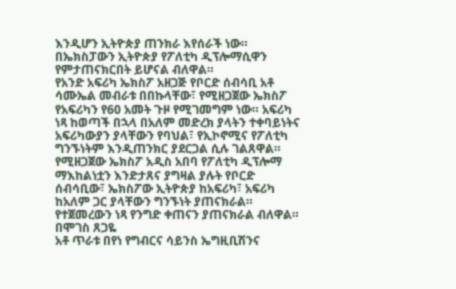እንዲሆን ኢትዮጵያ ጠንክራ እየሰራች ነው።
በኤክስፓውን ኢትዮጵያ የፖለቲካ ዲፕሎማሲዋን የምታጠናክርበት ይሆናል ብለዋል።
የአንድ አፍሪካ ኤክስፖ አዘጋጅ የቦርድ ሰብሳቢ አቶ ሳሙኤል መብራቱ በበኩላቸው፣ የሚዘጋጀው ኤክስፖ የአፍሪካን የ60 አመት ጉዞ የሚገመግም ነው። አፍሪካ ነጻ ከወጣች በኋላ በአለም መድረክ ያላትን ተቀባይነትና አፍሪካውያን ያላቸውን የባህል፣ የኢኮኖሚና የፖለቲካ ግንኙነትም እንዲጠንክር ያደርጋል ሲሉ ገልጸዋል።
የሚዘጋጀው ኤክስፖ አዲስ አበባ የፖለቲካ ዲፕሎማ ማእከልነቷን እንድታጸና ያግዛል ያሉት የቦርድ ሰብሳቢው፣ ኤክስፖው ኢትዮጵያ ከአፍሪካ፣ አፍሪካ ከአለም ጋር ያላቸውን ግንኙነት ያጠናክራል። የተጀመረውን ነጻ የንግድ ቀጠናን ያጠናክራል ብለዋል።
በሞገስ ጸጋዬ
አቶ ጥራቱ በየነ የግብርና ሳይንስ ኤግዚቢሽንና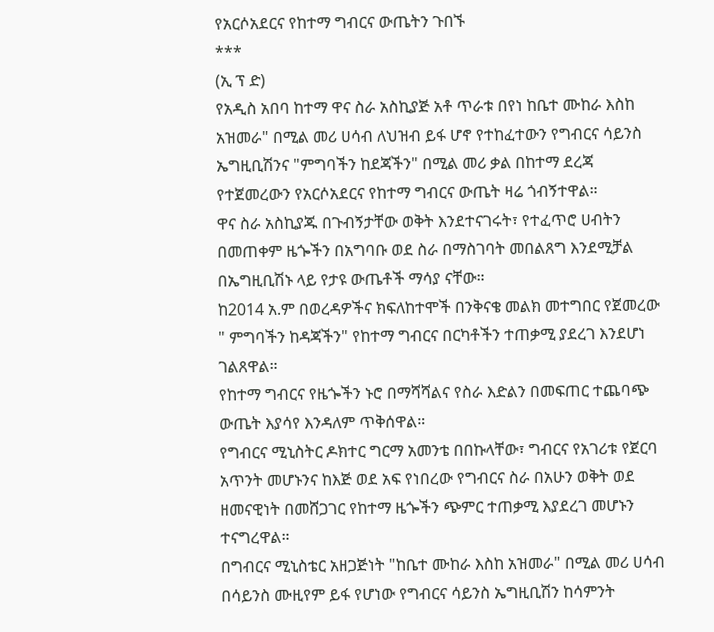የአርሶአደርና የከተማ ግብርና ውጤትን ጉበኙ
***
(ኢ ፕ ድ)
የአዲስ አበባ ከተማ ዋና ስራ አስኪያጅ አቶ ጥራቱ በየነ ከቤተ ሙከራ እስከ አዝመራ" በሚል መሪ ሀሳብ ለህዝብ ይፋ ሆኖ የተከፈተውን የግብርና ሳይንስ ኤግዚቢሽንና "ምግባችን ከደጃችን" በሚል መሪ ቃል በከተማ ደረጃ የተጀመረውን የአርሶአደርና የከተማ ግብርና ውጤት ዛሬ ጎብኝተዋል።
ዋና ስራ አስኪያጁ በጉብኝታቸው ወቅት እንደተናገሩት፣ የተፈጥሮ ሀብትን በመጠቀም ዜጐችን በአግባቡ ወደ ስራ በማስገባት መበልጸግ እንደሚቻል በኤግዚቢሽኑ ላይ የታዩ ውጤቶች ማሳያ ናቸው።
ከ2014 አ.ም በወረዳዎችና ክፍለከተሞች በንቅናቄ መልክ መተግበር የጀመረው " ምግባችን ከዳጃችን" የከተማ ግብርና በርካቶችን ተጠቃሚ ያደረገ እንደሆነ ገልጸዋል።
የከተማ ግብርና የዜጐችን ኑሮ በማሻሻልና የስራ እድልን በመፍጠር ተጨባጭ ውጤት እያሳየ እንዳለም ጥቅሰዋል።
የግብርና ሚኒስትር ዶክተር ግርማ አመንቴ በበኩላቸው፣ ግብርና የአገሪቱ የጀርባ አጥንት መሆኑንና ከእጅ ወደ አፍ የነበረው የግብርና ስራ በአሁን ወቅት ወደ ዘመናዊነት በመሸጋገር የከተማ ዜጐችን ጭምር ተጠቃሚ እያደረገ መሆኑን ተናግረዋል።
በግብርና ሚኒስቴር አዘጋጅነት "ከቤተ ሙከራ እስከ አዝመራ" በሚል መሪ ሀሳብ በሳይንስ ሙዚየም ይፋ የሆነው የግብርና ሳይንስ ኤግዚቢሽን ከሳምንት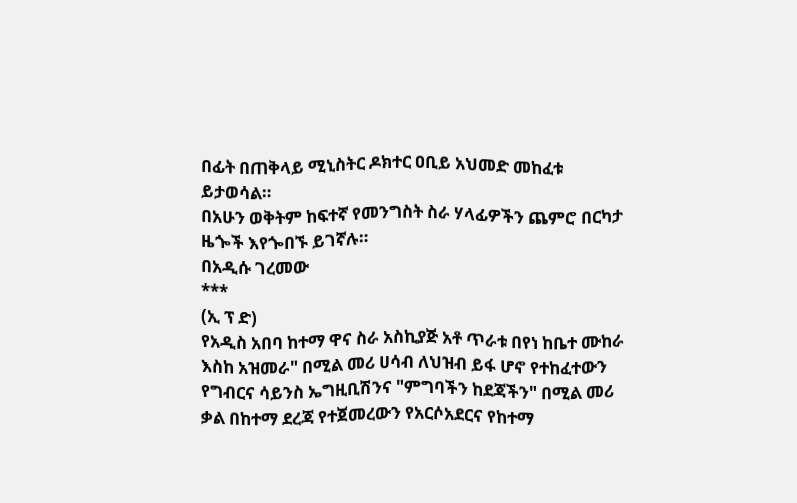በፊት በጠቅላይ ሚኒስትር ዶክተር ዐቢይ አህመድ መከፈቱ ይታወሳል።
በአሁን ወቅትም ከፍተኛ የመንግስት ስራ ሃላፊዎችን ጨምሮ በርካታ ዜጐች እየጐበኙ ይገኛሉ።
በአዲሱ ገረመው
***
(ኢ ፕ ድ)
የአዲስ አበባ ከተማ ዋና ስራ አስኪያጅ አቶ ጥራቱ በየነ ከቤተ ሙከራ እስከ አዝመራ" በሚል መሪ ሀሳብ ለህዝብ ይፋ ሆኖ የተከፈተውን የግብርና ሳይንስ ኤግዚቢሽንና "ምግባችን ከደጃችን" በሚል መሪ ቃል በከተማ ደረጃ የተጀመረውን የአርሶአደርና የከተማ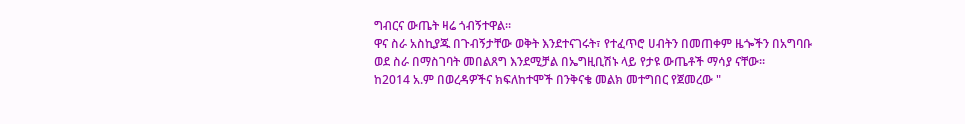ግብርና ውጤት ዛሬ ጎብኝተዋል።
ዋና ስራ አስኪያጁ በጉብኝታቸው ወቅት እንደተናገሩት፣ የተፈጥሮ ሀብትን በመጠቀም ዜጐችን በአግባቡ ወደ ስራ በማስገባት መበልጸግ እንደሚቻል በኤግዚቢሽኑ ላይ የታዩ ውጤቶች ማሳያ ናቸው።
ከ2014 አ.ም በወረዳዎችና ክፍለከተሞች በንቅናቄ መልክ መተግበር የጀመረው "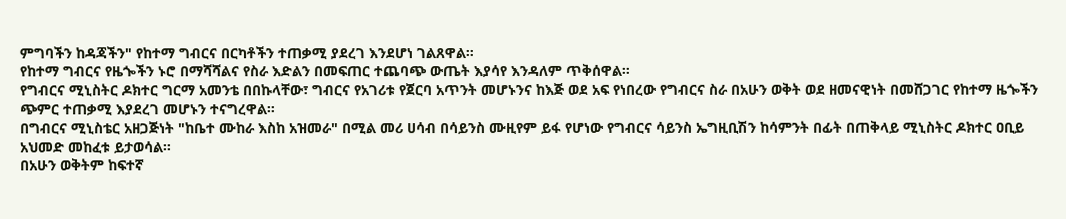ምግባችን ከዳጃችን" የከተማ ግብርና በርካቶችን ተጠቃሚ ያደረገ እንደሆነ ገልጸዋል።
የከተማ ግብርና የዜጐችን ኑሮ በማሻሻልና የስራ እድልን በመፍጠር ተጨባጭ ውጤት እያሳየ እንዳለም ጥቅሰዋል።
የግብርና ሚኒስትር ዶክተር ግርማ አመንቴ በበኩላቸው፣ ግብርና የአገሪቱ የጀርባ አጥንት መሆኑንና ከእጅ ወደ አፍ የነበረው የግብርና ስራ በአሁን ወቅት ወደ ዘመናዊነት በመሸጋገር የከተማ ዜጐችን ጭምር ተጠቃሚ እያደረገ መሆኑን ተናግረዋል።
በግብርና ሚኒስቴር አዘጋጅነት "ከቤተ ሙከራ እስከ አዝመራ" በሚል መሪ ሀሳብ በሳይንስ ሙዚየም ይፋ የሆነው የግብርና ሳይንስ ኤግዚቢሽን ከሳምንት በፊት በጠቅላይ ሚኒስትር ዶክተር ዐቢይ አህመድ መከፈቱ ይታወሳል።
በአሁን ወቅትም ከፍተኛ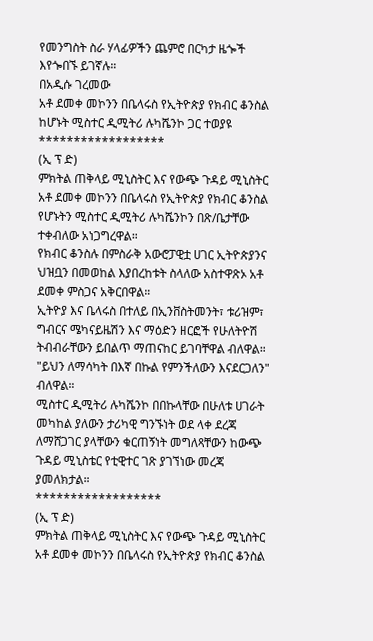የመንግስት ስራ ሃላፊዎችን ጨምሮ በርካታ ዜጐች እየጐበኙ ይገኛሉ።
በአዲሱ ገረመው
አቶ ደመቀ መኮንን በቤላሩስ የኢትዮጵያ የክብር ቆንስል ከሆኑት ሚስተር ዲሚትሪ ሉካሼንኮ ጋር ተወያዩ
******************
(ኢ ፕ ድ)
ምክትል ጠቅላይ ሚኒስትር እና የውጭ ጉዳይ ሚኒስትር አቶ ደመቀ መኮንን በቤላሩስ የኢትዮጵያ የክብር ቆንስል የሆኑትን ሚስተር ዲሚትሪ ሉካሼንኮን በጽ/ቤታቸው ተቀብለው አነጋግረዋል።
የክብር ቆንስሉ በምስራቅ አውሮፓዊቷ ሀገር ኢትዮጵያንና ህዝቧን በመወከል እያበረከቱት ስላለው አስተዋጽኦ አቶ ደመቀ ምስጋና አቅርበዋል።
ኢትዮያ እና ቤላሩስ በተለይ በኢንቨስትመንት፣ ቱሪዝም፣ ግብርና ሜካናይዜሽን እና ማዕድን ዘርፎች የሁለትዮሽ ትብብራቸውን ይበልጥ ማጠናከር ይገባቸዋል ብለዋል። "ይህን ለማሳካት በእኛ በኩል የምንችለውን እናደርጋለን" ብለዋል።
ሚስተር ዲሚትሪ ሉካሼንኮ በበኩላቸው በሁለቱ ሀገራት መካከል ያለውን ታሪካዊ ግንኙነት ወደ ላቀ ደረጃ ለማሸጋገር ያላቸውን ቁርጠኝነት መግለጻቸውን ከውጭ ጉዳይ ሚኒስቴር የቲዊተር ገጽ ያገኘነው መረጃ ያመለክታል።
******************
(ኢ ፕ ድ)
ምክትል ጠቅላይ ሚኒስትር እና የውጭ ጉዳይ ሚኒስትር አቶ ደመቀ መኮንን በቤላሩስ የኢትዮጵያ የክብር ቆንስል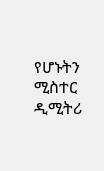የሆኑትን ሚስተር ዲሚትሪ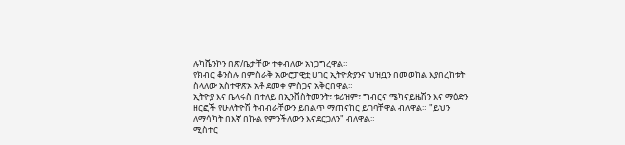ሉካሼንኮን በጽ/ቤታቸው ተቀብለው አነጋግረዋል።
የክብር ቆንስሉ በምስራቅ አውሮፓዊቷ ሀገር ኢትዮጵያንና ህዝቧን በመወከል እያበረከቱት ስላለው አስተዋጽኦ አቶ ደመቀ ምስጋና አቅርበዋል።
ኢትዮያ እና ቤላሩስ በተለይ በኢንቨስትመንት፣ ቱሪዝም፣ ግብርና ሜካናይዜሽን እና ማዕድን ዘርፎች የሁለትዮሽ ትብብራቸውን ይበልጥ ማጠናከር ይገባቸዋል ብለዋል። "ይህን ለማሳካት በእኛ በኩል የምንችለውን እናደርጋለን" ብለዋል።
ሚስተር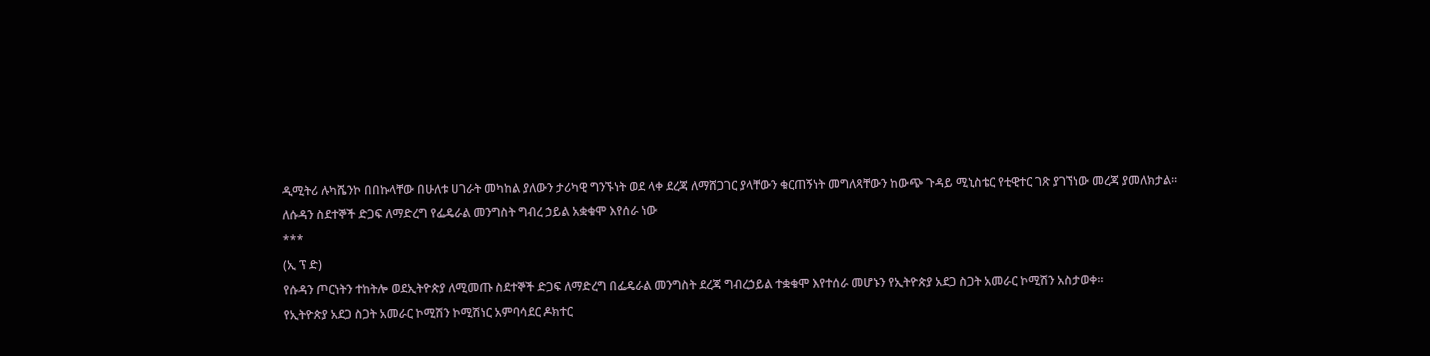ዲሚትሪ ሉካሼንኮ በበኩላቸው በሁለቱ ሀገራት መካከል ያለውን ታሪካዊ ግንኙነት ወደ ላቀ ደረጃ ለማሸጋገር ያላቸውን ቁርጠኝነት መግለጻቸውን ከውጭ ጉዳይ ሚኒስቴር የቲዊተር ገጽ ያገኘነው መረጃ ያመለክታል።
ለሱዳን ስደተኞች ድጋፍ ለማድረግ የፌዴራል መንግስት ግብረ ኃይል አቋቁሞ እየሰራ ነው
***
(ኢ ፕ ድ)
የሱዳን ጦርነትን ተከትሎ ወደኢትዮጵያ ለሚመጡ ስደተኞች ድጋፍ ለማድረግ በፌዴራል መንግስት ደረጃ ግብረኃይል ተቋቁሞ እየተሰራ መሆኑን የኢትዮጵያ አደጋ ስጋት አመራር ኮሚሽን አስታወቀ።
የኢትዮጵያ አደጋ ስጋት አመራር ኮሚሽን ኮሚሽነር አምባሳደር ዶክተር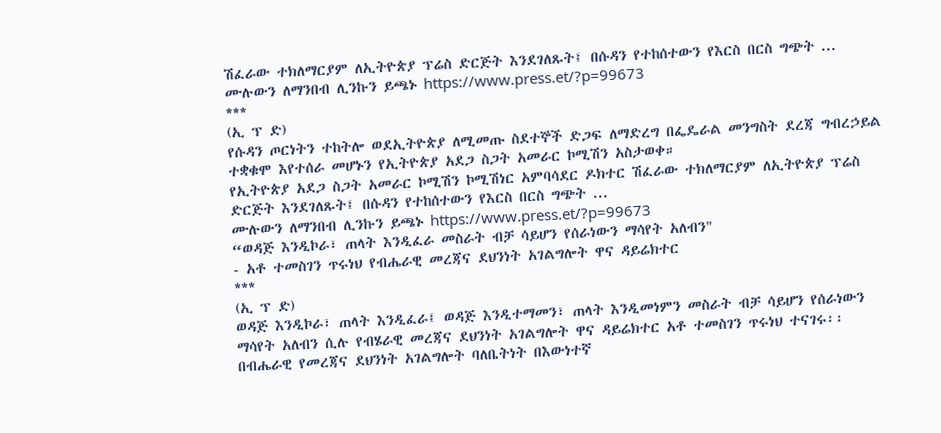ሽፈራው ተክለማርያም ለኢትዮጵያ ፕሬስ ድርጅት እንደገለጹት፤ በሱዳን የተከሰተውን የእርስ በርስ ግጭት ...
ሙሉውን ለማንበብ ሊንኩን ይጫኑ https://www.press.et/?p=99673
***
(ኢ ፕ ድ)
የሱዳን ጦርነትን ተከትሎ ወደኢትዮጵያ ለሚመጡ ስደተኞች ድጋፍ ለማድረግ በፌዴራል መንግስት ደረጃ ግብረኃይል ተቋቁሞ እየተሰራ መሆኑን የኢትዮጵያ አደጋ ስጋት አመራር ኮሚሽን አስታወቀ።
የኢትዮጵያ አደጋ ስጋት አመራር ኮሚሽን ኮሚሽነር አምባሳደር ዶክተር ሽፈራው ተክለማርያም ለኢትዮጵያ ፕሬስ ድርጅት እንደገለጹት፤ በሱዳን የተከሰተውን የእርስ በርስ ግጭት ...
ሙሉውን ለማንበብ ሊንኩን ይጫኑ https://www.press.et/?p=99673
“ወዳጅ እንዲኮራ፣ ጠላት እንዲፈራ መስራት ብቻ ሳይሆን የሰራነውን ማሳየት አለብን"
- አቶ ተመስገን ጥሩነህ የብሔራዊ መረጃና ደህንነት አገልግሎት ዋና ዳይሬክተር
***
(ኢ ፕ ድ)
ወዳጅ እንዲኮራ፣ ጠላት እንዲፈራ፤ ወዳጅ እንዲተማመን፣ ጠላት እንዲመነምን መስራት ብቻ ሳይሆን የሰራነውን ማሳየት አለብን ሲሉ የብሄራዊ መረጃና ደህንነት አገልግሎት ዋና ዳይሬክተር አቶ ተመስገን ጥሩነህ ተናገሩ፡፡
በብሔራዊ የመረጃና ደህንነት አገልግሎት ባለቤትነት በእውነተኛ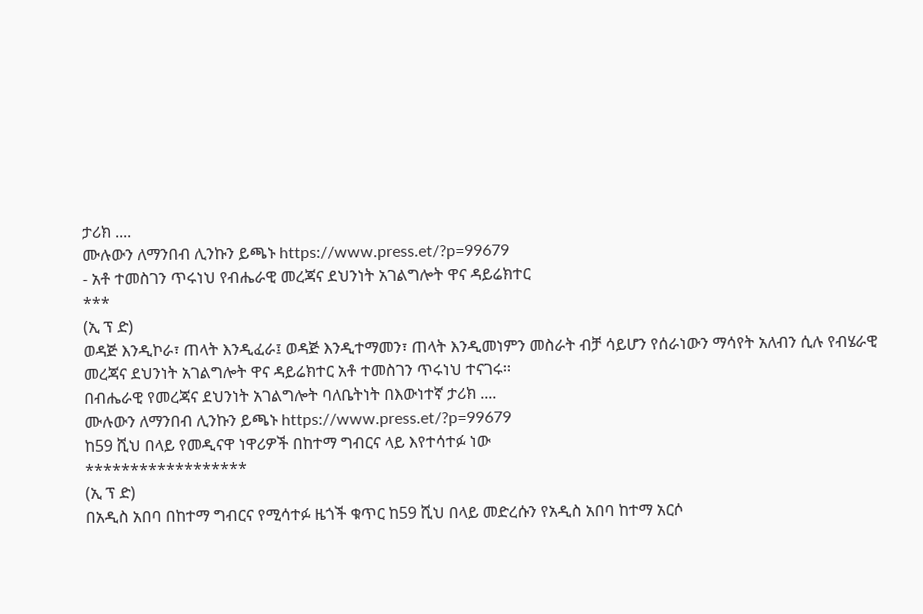ታሪክ ....
ሙሉውን ለማንበብ ሊንኩን ይጫኑ https://www.press.et/?p=99679
- አቶ ተመስገን ጥሩነህ የብሔራዊ መረጃና ደህንነት አገልግሎት ዋና ዳይሬክተር
***
(ኢ ፕ ድ)
ወዳጅ እንዲኮራ፣ ጠላት እንዲፈራ፤ ወዳጅ እንዲተማመን፣ ጠላት እንዲመነምን መስራት ብቻ ሳይሆን የሰራነውን ማሳየት አለብን ሲሉ የብሄራዊ መረጃና ደህንነት አገልግሎት ዋና ዳይሬክተር አቶ ተመስገን ጥሩነህ ተናገሩ፡፡
በብሔራዊ የመረጃና ደህንነት አገልግሎት ባለቤትነት በእውነተኛ ታሪክ ....
ሙሉውን ለማንበብ ሊንኩን ይጫኑ https://www.press.et/?p=99679
ከ59 ሺህ በላይ የመዲናዋ ነዋሪዎች በከተማ ግብርና ላይ እየተሳተፉ ነው
******************
(ኢ ፕ ድ)
በአዲስ አበባ በከተማ ግብርና የሚሳተፉ ዜጎች ቁጥር ከ59 ሺህ በላይ መድረሱን የአዲስ አበባ ከተማ አርሶ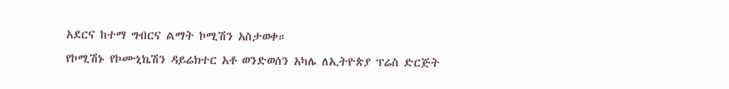አደርና ከተማ ግብርና ልማት ኮሚሽን አስታወቀ።
የኮሚሽኑ የኮሙኒኬሽን ዳይሬክተር አቶ ወንድወሰን አካሌ ለኢትዮጵያ ፕሬስ ድርጅት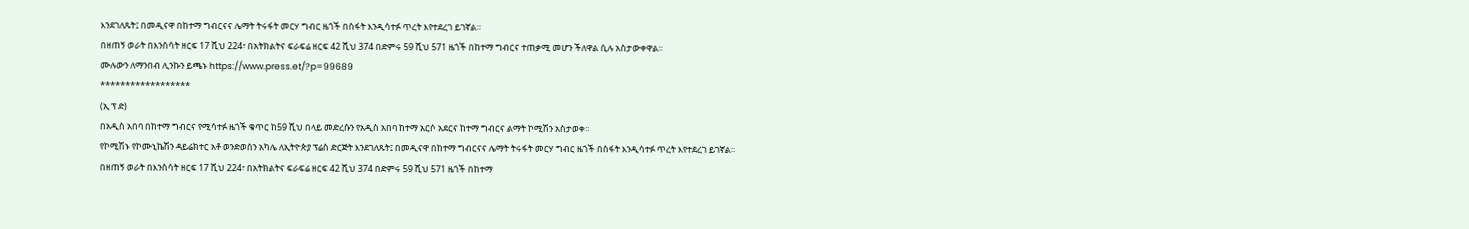እንደገለጹት፤ በመዲናዋ በከተማ ግብርናና ሌማት ትሩፋት መርሃ ግብር ዜጎች በስፋት እንዲሳተፉ ጥረት እየተደረገ ይገኛል።
በዘጠኝ ወራት በእንስሳት ዘርፍ 17 ሺህ 224፣ በአትክልትና ፍራፍሬ ዘርፍ 42 ሺህ 374 በድምሩ 59 ሺህ 571 ዜጎች በከተማ ግብርና ተጠቃሚ መሆን ችለዋል ሲሉ አስታውቀዋል።
ሙሉውን ለማንበብ ሊንኩን ይጫኑ https://www.press.et/?p=99689
******************
(ኢ ፕ ድ)
በአዲስ አበባ በከተማ ግብርና የሚሳተፉ ዜጎች ቁጥር ከ59 ሺህ በላይ መድረሱን የአዲስ አበባ ከተማ አርሶ አደርና ከተማ ግብርና ልማት ኮሚሽን አስታወቀ።
የኮሚሽኑ የኮሙኒኬሽን ዳይሬክተር አቶ ወንድወሰን አካሌ ለኢትዮጵያ ፕሬስ ድርጅት እንደገለጹት፤ በመዲናዋ በከተማ ግብርናና ሌማት ትሩፋት መርሃ ግብር ዜጎች በስፋት እንዲሳተፉ ጥረት እየተደረገ ይገኛል።
በዘጠኝ ወራት በእንስሳት ዘርፍ 17 ሺህ 224፣ በአትክልትና ፍራፍሬ ዘርፍ 42 ሺህ 374 በድምሩ 59 ሺህ 571 ዜጎች በከተማ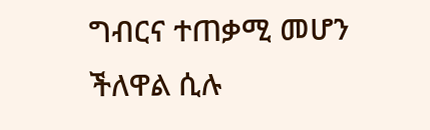ግብርና ተጠቃሚ መሆን ችለዋል ሲሉ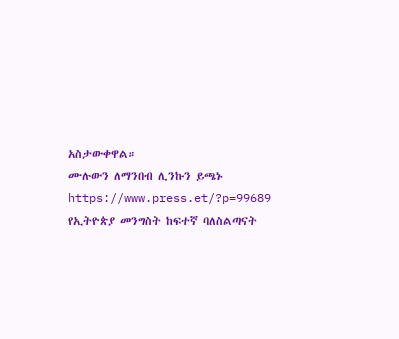አስታውቀዋል።
ሙሉውን ለማንበብ ሊንኩን ይጫኑ https://www.press.et/?p=99689
የኢትዮጵያ መንግስት ከፍተኛ ባለስልጣናት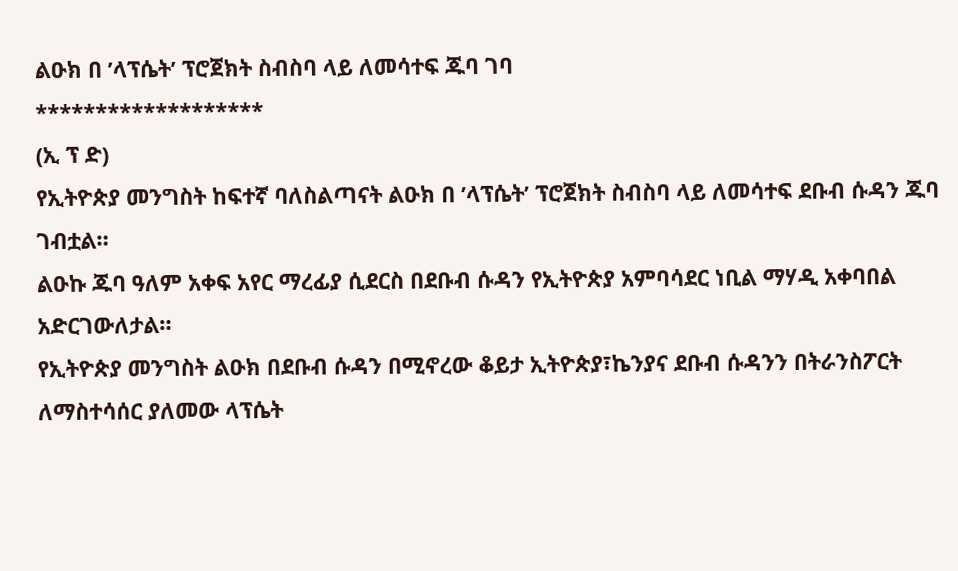ልዑክ በ ’ላፕሴት’ ፕሮጀክት ስብስባ ላይ ለመሳተፍ ጁባ ገባ
*******************
(ኢ ፕ ድ)
የኢትዮጵያ መንግስት ከፍተኛ ባለስልጣናት ልዑክ በ ’ላፕሴት’ ፕሮጀክት ስብስባ ላይ ለመሳተፍ ደቡብ ሱዳን ጁባ ገብቷል።
ልዑኩ ጁባ ዓለም አቀፍ አየር ማረፊያ ሲደርስ በደቡብ ሱዳን የኢትዮጵያ አምባሳደር ነቢል ማሃዲ አቀባበል አድርገውለታል።
የኢትዮጵያ መንግስት ልዑክ በደቡብ ሱዳን በሚኖረው ቆይታ ኢትዮጵያ፣ኬንያና ደቡብ ሱዳንን በትራንስፖርት ለማስተሳሰር ያለመው ላፕሴት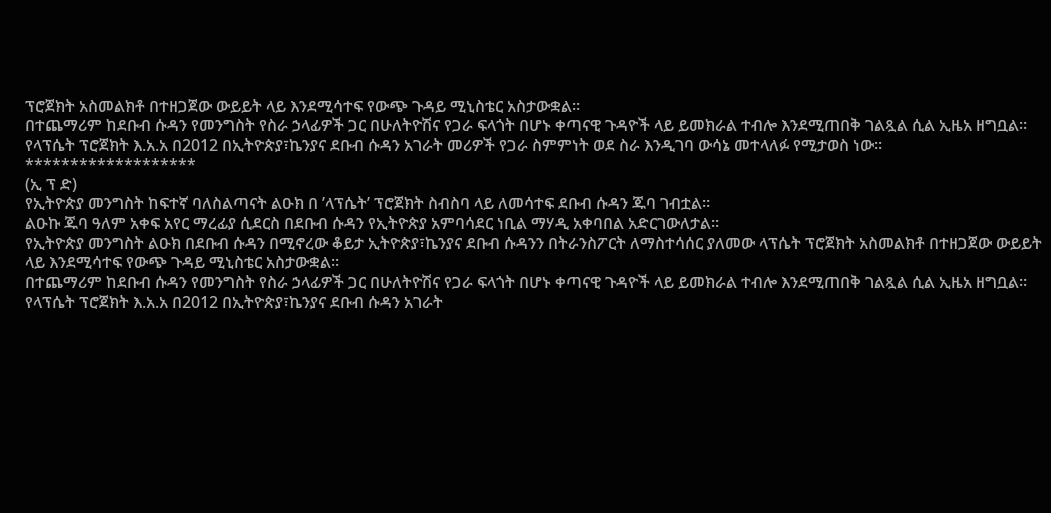ፕሮጀክት አስመልክቶ በተዘጋጀው ውይይት ላይ እንደሚሳተፍ የውጭ ጉዳይ ሚኒስቴር አስታውቋል።
በተጨማሪም ከደቡብ ሱዳን የመንግስት የስራ ኃላፊዎች ጋር በሁለትዮሽና የጋራ ፍላጎት በሆኑ ቀጣናዊ ጉዳዮች ላይ ይመክራል ተብሎ እንደሚጠበቅ ገልጿል ሲል ኢዜአ ዘግቧል።
የላፕሴት ፕሮጀክት እ.አ.አ በ2012 በኢትዮጵያ፣ኬንያና ደቡብ ሱዳን አገራት መሪዎች የጋራ ስምምነት ወደ ስራ እንዲገባ ውሳኔ መተላለፉ የሚታወስ ነው።
*******************
(ኢ ፕ ድ)
የኢትዮጵያ መንግስት ከፍተኛ ባለስልጣናት ልዑክ በ ’ላፕሴት’ ፕሮጀክት ስብስባ ላይ ለመሳተፍ ደቡብ ሱዳን ጁባ ገብቷል።
ልዑኩ ጁባ ዓለም አቀፍ አየር ማረፊያ ሲደርስ በደቡብ ሱዳን የኢትዮጵያ አምባሳደር ነቢል ማሃዲ አቀባበል አድርገውለታል።
የኢትዮጵያ መንግስት ልዑክ በደቡብ ሱዳን በሚኖረው ቆይታ ኢትዮጵያ፣ኬንያና ደቡብ ሱዳንን በትራንስፖርት ለማስተሳሰር ያለመው ላፕሴት ፕሮጀክት አስመልክቶ በተዘጋጀው ውይይት ላይ እንደሚሳተፍ የውጭ ጉዳይ ሚኒስቴር አስታውቋል።
በተጨማሪም ከደቡብ ሱዳን የመንግስት የስራ ኃላፊዎች ጋር በሁለትዮሽና የጋራ ፍላጎት በሆኑ ቀጣናዊ ጉዳዮች ላይ ይመክራል ተብሎ እንደሚጠበቅ ገልጿል ሲል ኢዜአ ዘግቧል።
የላፕሴት ፕሮጀክት እ.አ.አ በ2012 በኢትዮጵያ፣ኬንያና ደቡብ ሱዳን አገራት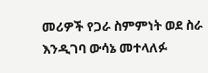መሪዎች የጋራ ስምምነት ወደ ስራ እንዲገባ ውሳኔ መተላለፉ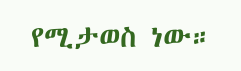የሚታወስ ነው።